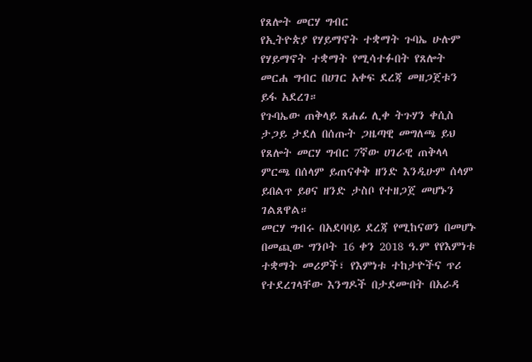የጸሎት መርሃ ግብር
የኢትዮጵያ የሃይማኖት ተቋማት ጉባኤ ሁሉም የሃይማኖት ተቋማት የሚሳተፉበት የጸሎት መርሐ ግብር በሀገር አቀፍ ደረጃ መዘጋጀቱን ይፋ አደረገ።
የጉባኤው ጠቅላይ ጸሐፊ ሊቀ ትጉሃን ቀሲስ ታጋይ ታደለ በሰጡት ጋዜጣዊ መግለጫ ይህ የጸሎት መርሃ ግብር 7ኛው ሀገራዊ ጠቅላላ ምርጫ በሰላም ይጠናቀቅ ዘንድ እንዲሁም ሰላም ይበልጥ ይፀና ዘንድ ታስቦ የተዘጋጀ መሆኑን ገልጸዋል።
መርሃ ግብሩ በአደባባይ ደረጃ የሚከናወን በመሆኑ በመጪው ግንቦት 16 ቀን 2018 ዓ.ም የየእምነቱ ተቋማት መሪዎች፣ የእምነቱ ተከታዮችና ጥሪ የተደረገላቸው እንግዶች በታደሙበት በአራዳ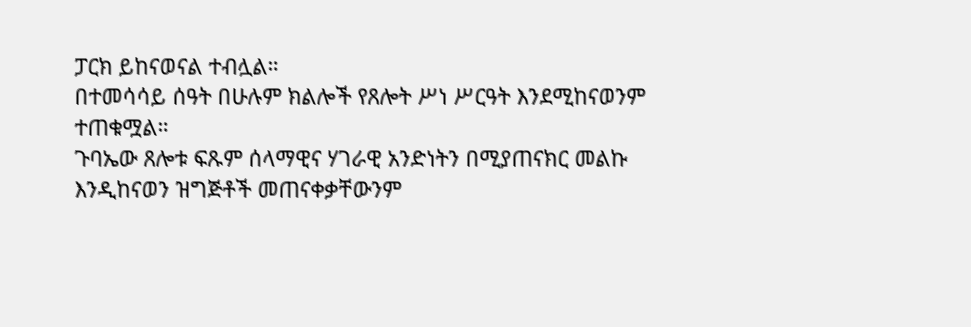ፓርክ ይከናወናል ተብሏል።
በተመሳሳይ ሰዓት በሁሉም ክልሎች የጸሎት ሥነ ሥርዓት እንደሚከናወንም ተጠቁሟል።
ጉባኤው ጸሎቱ ፍጹም ሰላማዊና ሃገራዊ አንድነትን በሚያጠናክር መልኩ እንዲከናወን ዝግጅቶች መጠናቀቃቸውንም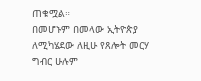ጠቁሟል።
በመሆኑም በመላው ኢትዮጵያ ለሚካሄደው ለዚሁ የጸሎት መርሃ ግብር ሁሉም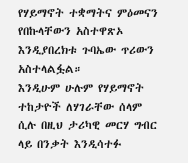የሃይማኖት ተቋማትና ምዕመናን የበኩላቸውን አስተዋጽኦ እንዲያበረክቱ ጉባኤው ጥሪውን አስተላልፏል።
እንዲሁም ሁሉም የሃይማኖት ተከታዮች ለሃገራቸው ሰላም ሲሉ በዚህ ታሪካዊ መርሃ ግብር ላይ በንቃት እንዲሳተፉ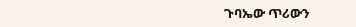ጉባኤው ጥሪውን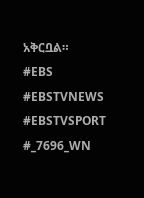አቅርቧል።
#EBS
#EBSTVNEWS
#EBSTVSPORT
#_7696_WN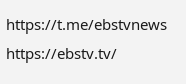https://t.me/ebstvnews
https://ebstv.tv/